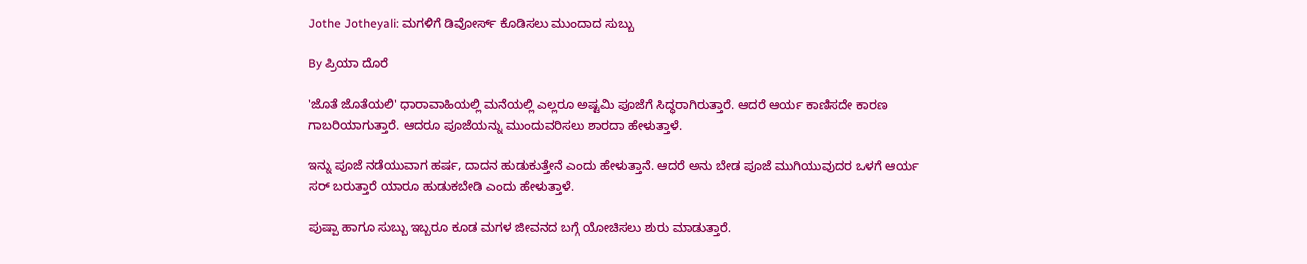Jothe Jotheyali: ಮಗಳಿಗೆ ಡಿವೋರ್ಸ್ ಕೊಡಿಸಲು ಮುಂದಾದ ಸುಬ್ಬು

By ಪ್ರಿಯಾ ದೊರೆ

'ಜೊತೆ ಜೊತೆಯಲಿ' ಧಾರಾವಾಹಿಯಲ್ಲಿ ಮನೆಯಲ್ಲಿ ಎಲ್ಲರೂ ಅಷ್ಟಮಿ ಪೂಜೆಗೆ ಸಿದ್ಧರಾಗಿರುತ್ತಾರೆ. ಆದರೆ ಆರ್ಯ ಕಾಣಿಸದೇ ಕಾರಣ ಗಾಬರಿಯಾಗುತ್ತಾರೆ. ಆದರೂ ಪೂಜೆಯನ್ನು ಮುಂದುವರಿಸಲು ಶಾರದಾ ಹೇಳುತ್ತಾಳೆ.

ಇನ್ನು ಪೂಜೆ ನಡೆಯುವಾಗ ಹರ್ಷ, ದಾದನ ಹುಡುಕುತ್ತೇನೆ ಎಂದು ಹೇಳುತ್ತಾನೆ. ಆದರೆ ಅನು ಬೇಡ ಪೂಜೆ ಮುಗಿಯುವುದರ ಒಳಗೆ ಆರ್ಯ ಸರ್ ಬರುತ್ತಾರೆ ಯಾರೂ ಹುಡುಕಬೇಡಿ ಎಂದು ಹೇಳುತ್ತಾಳೆ.

ಪುಷ್ಪಾ ಹಾಗೂ ಸುಬ್ಬು ಇಬ್ಬರೂ ಕೂಡ ಮಗಳ ಜೀವನದ ಬಗ್ಗೆ ಯೋಚಿಸಲು ಶುರು ಮಾಡುತ್ತಾರೆ.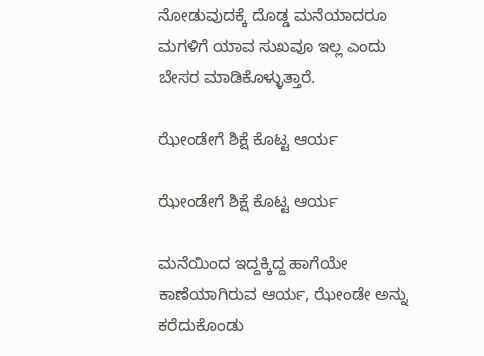ನೋಡುವುದಕ್ಕೆ ದೊಡ್ಡ ಮನೆಯಾದರೂ ಮಗಳಿಗೆ ಯಾವ ಸುಖವೂ ಇಲ್ಲ ಎಂದು ಬೇಸರ ಮಾಡಿಕೊಳ್ಳುತ್ತಾರೆ.

ಝೇಂಡೇಗೆ ಶಿಕ್ಷೆ ಕೊಟ್ಟ ಆರ್ಯ

ಝೇಂಡೇಗೆ ಶಿಕ್ಷೆ ಕೊಟ್ಟ ಆರ್ಯ

ಮನೆಯಿಂದ ಇದ್ದಕ್ಕಿದ್ದ ಹಾಗೆಯೇ ಕಾಣೆಯಾಗಿರುವ ಆರ್ಯ, ಝೇಂಡೇ ಅನ್ನು ಕರೆದುಕೊಂಡು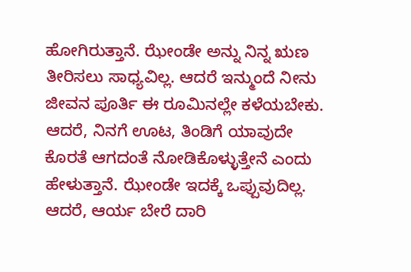ಹೋಗಿರುತ್ತಾನೆ. ಝೇಂಡೇ ಅನ್ನು ನಿನ್ನ ಋಣ ತೀರಿಸಲು ಸಾಧ್ಯವಿಲ್ಲ. ಆದರೆ ಇನ್ಮುಂದೆ ನೀನು ಜೀವನ ಪೂರ್ತಿ ಈ ರೂಮಿನಲ್ಲೇ ಕಳೆಯಬೇಕು. ಆದರೆ, ನಿನಗೆ ಊಟ, ತಿಂಡಿಗೆ ಯಾವುದೇ ಕೊರತೆ ಆಗದಂತೆ ನೋಡಿಕೊಳ್ಳುತ್ತೇನೆ ಎಂದು ಹೇಳುತ್ತಾನೆ. ಝೇಂಡೇ ಇದಕ್ಕೆ ಒಪ್ಪುವುದಿಲ್ಲ. ಆದರೆ, ಆರ್ಯ ಬೇರೆ ದಾರಿ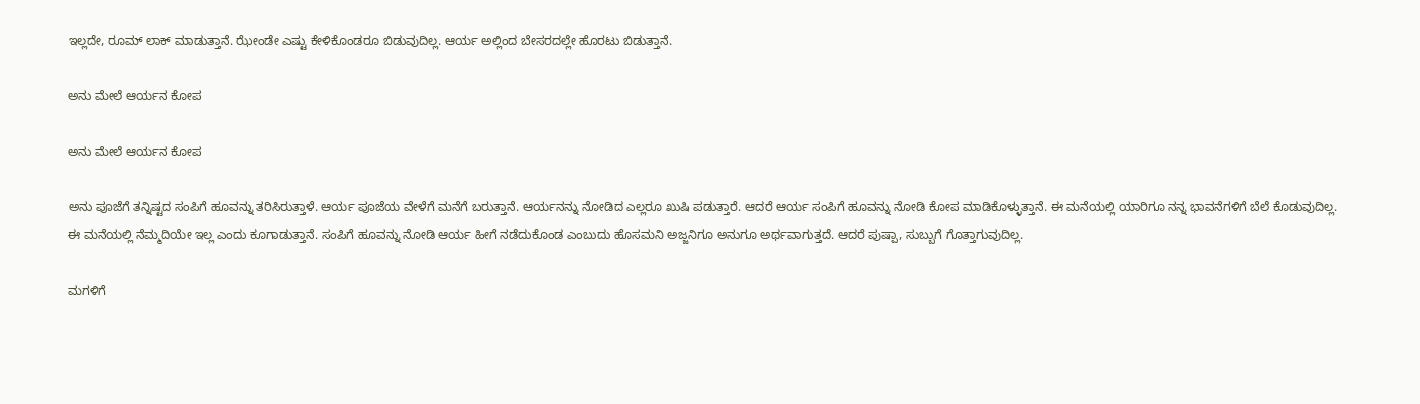ಇಲ್ಲದೇ, ರೂಮ್ ಲಾಕ್ ಮಾಡುತ್ತಾನೆ. ಝೇಂಡೇ ಎಷ್ಟು ಕೇಳಿಕೊಂಡರೂ ಬಿಡುವುದಿಲ್ಲ. ಆರ್ಯ ಅಲ್ಲಿಂದ ಬೇಸರದಲ್ಲೇ ಹೊರಟು ಬಿಡುತ್ತಾನೆ.

ಅನು ಮೇಲೆ ಆರ್ಯನ ಕೋಪ

ಅನು ಮೇಲೆ ಆರ್ಯನ ಕೋಪ

ಅನು ಪೂಜೆಗೆ ತನ್ನಿಷ್ಟದ ಸಂಪಿಗೆ ಹೂವನ್ನು ತರಿಸಿರುತ್ತಾಳೆ. ಆರ್ಯ ಪೂಜೆಯ ವೇಳೆಗೆ ಮನೆಗೆ ಬರುತ್ತಾನೆ. ಆರ್ಯನನ್ನು ನೋಡಿದ ಎಲ್ಲರೂ ಖುಷಿ ಪಡುತ್ತಾರೆ. ಆದರೆ ಆರ್ಯ ಸಂಪಿಗೆ ಹೂವನ್ನು ನೋಡಿ ಕೋಪ ಮಾಡಿಕೊಳ್ಳುತ್ತಾನೆ. ಈ ಮನೆಯಲ್ಲಿ ಯಾರಿಗೂ ನನ್ನ ಭಾವನೆಗಳಿಗೆ ಬೆಲೆ ಕೊಡುವುದಿಲ್ಲ. ಈ ಮನೆಯಲ್ಲಿ ನೆಮ್ಮದಿಯೇ ಇಲ್ಲ ಎಂದು ಕೂಗಾಡುತ್ತಾನೆ. ಸಂಪಿಗೆ ಹೂವನ್ನು ನೋಡಿ ಆರ್ಯ ಹೀಗೆ ನಡೆದುಕೊಂಡ ಎಂಬುದು ಹೊಸಮನಿ ಅಜ್ಜನಿಗೂ ಅನುಗೂ ಅರ್ಥವಾಗುತ್ತದೆ. ಆದರೆ ಪುಷ್ಪಾ, ಸುಬ್ಬುಗೆ ಗೊತ್ತಾಗುವುದಿಲ್ಲ.

ಮಗಳಿಗೆ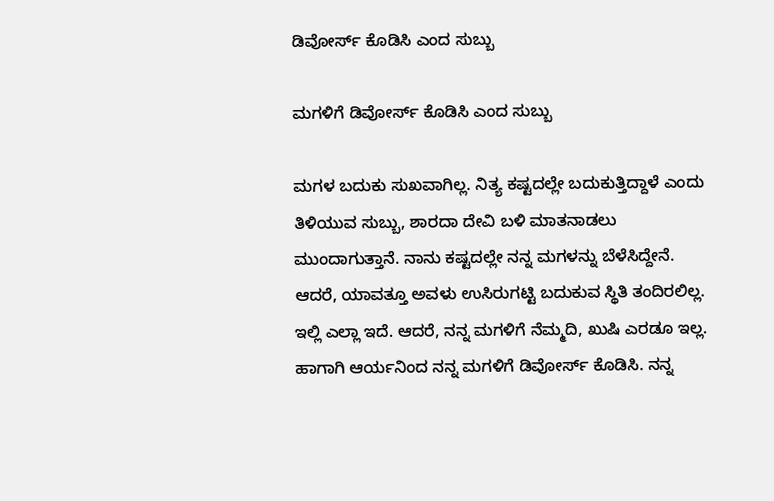ಡಿವೋರ್ಸ್ ಕೊಡಿಸಿ ಎಂದ ಸುಬ್ಬು

ಮಗಳಿಗೆ ಡಿವೋರ್ಸ್ ಕೊಡಿಸಿ ಎಂದ ಸುಬ್ಬು

ಮಗಳ ಬದುಕು ಸುಖವಾಗಿಲ್ಲ. ನಿತ್ಯ ಕಷ್ಟದಲ್ಲೇ ಬದುಕುತ್ತಿದ್ದಾಳೆ ಎಂದು ತಿಳಿಯುವ ಸುಬ್ಬು, ಶಾರದಾ ದೇವಿ ಬಳಿ ಮಾತನಾಡಲು ಮುಂದಾಗುತ್ತಾನೆ. ನಾನು ಕಷ್ಟದಲ್ಲೇ ನನ್ನ ಮಗಳನ್ನು ಬೆಳೆಸಿದ್ದೇನೆ. ಆದರೆ, ಯಾವತ್ತೂ ಅವಳು ಉಸಿರುಗಟ್ಟಿ ಬದುಕುವ ಸ್ಥಿತಿ ತಂದಿರಲಿಲ್ಲ. ಇಲ್ಲಿ ಎಲ್ಲಾ ಇದೆ. ಆದರೆ, ನನ್ನ ಮಗಳಿಗೆ ನೆಮ್ಮದಿ, ಖುಷಿ ಎರಡೂ ಇಲ್ಲ. ಹಾಗಾಗಿ ಆರ್ಯನಿಂದ ನನ್ನ ಮಗಳಿಗೆ ಡಿವೋರ್ಸ್ ಕೊಡಿಸಿ. ನನ್ನ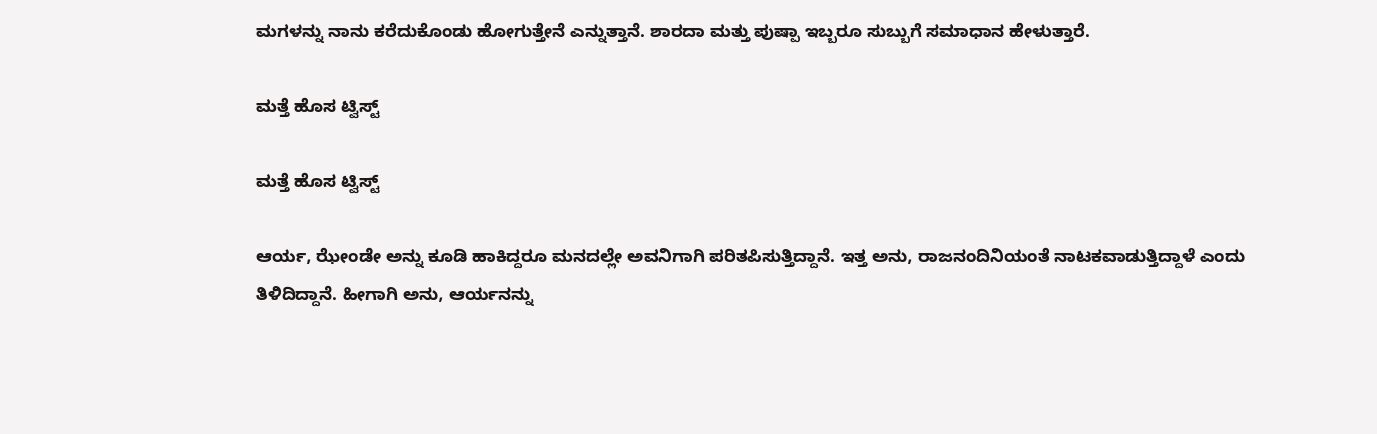ಮಗಳನ್ನು ನಾನು ಕರೆದುಕೊಂಡು ಹೋಗುತ್ತೇನೆ ಎನ್ನುತ್ತಾನೆ. ಶಾರದಾ ಮತ್ತು ಪುಷ್ಪಾ ಇಬ್ಬರೂ ಸುಬ್ಬುಗೆ ಸಮಾಧಾನ ಹೇಳುತ್ತಾರೆ.

ಮತ್ತೆ ಹೊಸ ಟ್ವಿಸ್ಟ್

ಮತ್ತೆ ಹೊಸ ಟ್ವಿಸ್ಟ್

ಆರ್ಯ, ಝೇಂಡೇ ಅನ್ನು ಕೂಡಿ ಹಾಕಿದ್ದರೂ ಮನದಲ್ಲೇ ಅವನಿಗಾಗಿ ಪರಿತಪಿಸುತ್ತಿದ್ದಾನೆ. ಇತ್ತ ಅನು, ರಾಜನಂದಿನಿಯಂತೆ ನಾಟಕವಾಡುತ್ತಿದ್ದಾಳೆ ಎಂದು ತಿಳಿದಿದ್ದಾನೆ. ಹೀಗಾಗಿ ಅನು, ಆರ್ಯನನ್ನು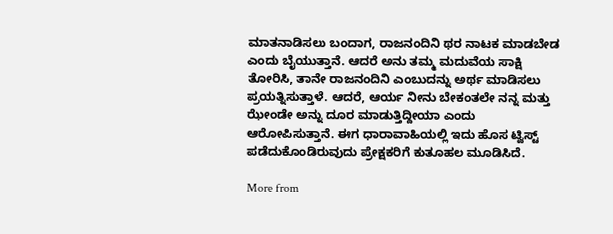ಮಾತನಾಡಿಸಲು ಬಂದಾಗ, ರಾಜನಂದಿನಿ ಥರ ನಾಟಕ ಮಾಡಬೇಡ ಎಂದು ಬೈಯುತ್ತಾನೆ. ಆದರೆ ಅನು ತಮ್ಮ ಮದುವೆಯ ಸಾಕ್ಷಿ ತೋರಿಸಿ, ತಾನೇ ರಾಜನಂದಿನಿ ಎಂಬುದನ್ನು ಅರ್ಥ ಮಾಡಿಸಲು ಪ್ರಯತ್ನಿಸುತ್ತಾಳೆ. ಆದರೆ, ಆರ್ಯ ನೀನು ಬೇಕಂತಲೇ ನನ್ನ ಮತ್ತು ಝೇಂಡೇ ಅನ್ನು ದೂರ ಮಾಡುತ್ತಿದ್ದೀಯಾ ಎಂದು ಆರೋಪಿಸುತ್ತಾನೆ. ಈಗ ಧಾರಾವಾಹಿಯಲ್ಲಿ ಇದು ಹೊಸ ಟ್ವಿಸ್ಟ್ ಪಡೆದುಕೊಂಡಿರುವುದು ಪ್ರೇಕ್ಷಕರಿಗೆ ಕುತೂಹಲ ಮೂಡಿಸಿದೆ.

More from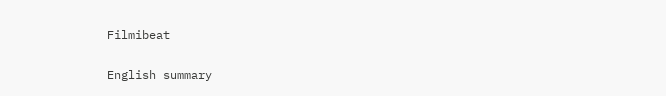Filmibeat

English summary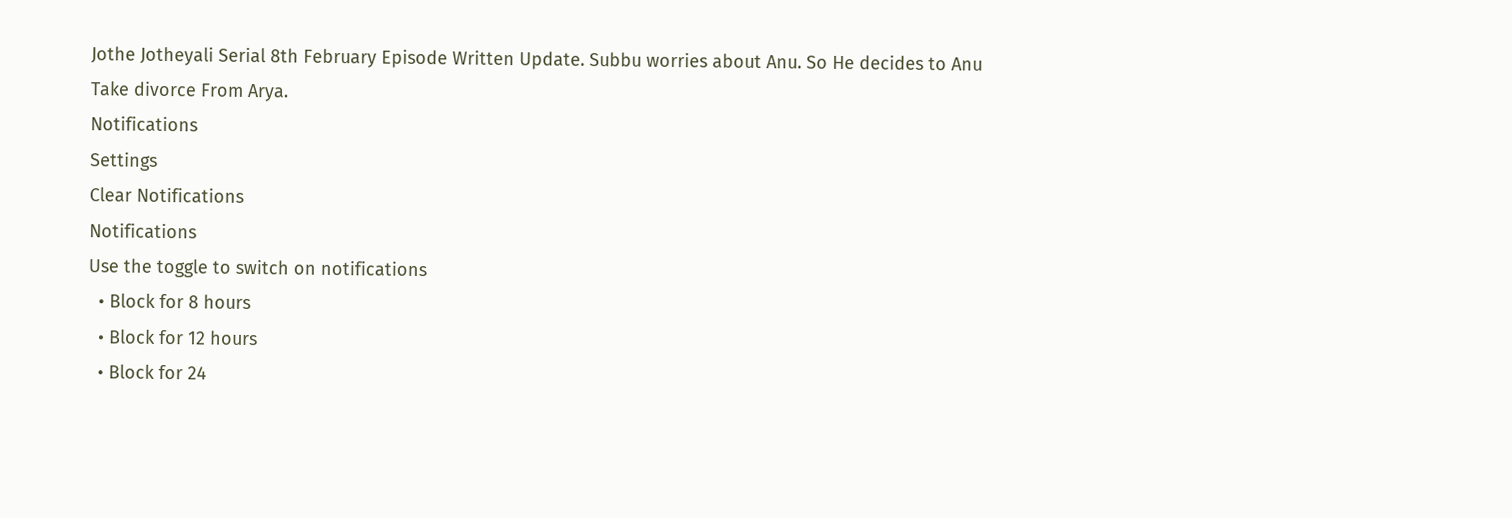Jothe Jotheyali Serial 8th February Episode Written Update. Subbu worries about Anu. So He decides to Anu Take divorce From Arya.
Notifications
Settings
Clear Notifications
Notifications
Use the toggle to switch on notifications
  • Block for 8 hours
  • Block for 12 hours
  • Block for 24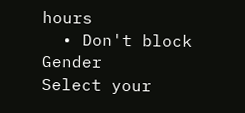hours
  • Don't block
Gender
Select your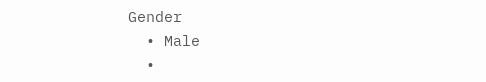Gender
  • Male
  •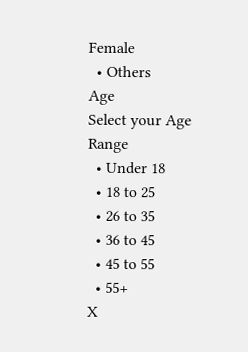Female
  • Others
Age
Select your Age Range
  • Under 18
  • 18 to 25
  • 26 to 35
  • 36 to 45
  • 45 to 55
  • 55+
X